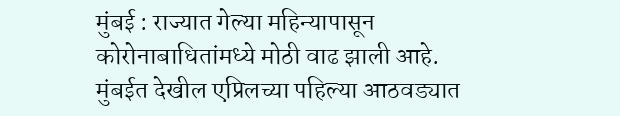मुंबई : राज्यात गेल्या महिन्यापासून कोरोनाबाधितांमध्ये मोठी वाढ झाली आहे. मुंबईत देखील एप्रिलच्या पहिल्या आठवड्यात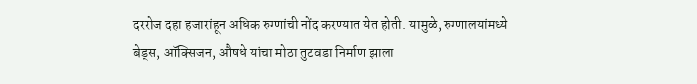दररोज दहा हजारांहून अधिक रुग्णांची नोंद करण्यात येत होती. यामुळे, रुग्णालयांमध्ये बेड्स, ऑक्सिजन, औषधे यांचा मोठा तुटवडा निर्माण झाला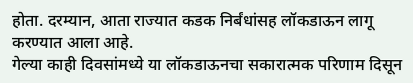होता. दरम्यान, आता राज्यात कडक निर्बंधांसह लॉकडाऊन लागू करण्यात आला आहे.
गेल्या काही दिवसांमध्ये या लॉकडाऊनचा सकारात्मक परिणाम दिसून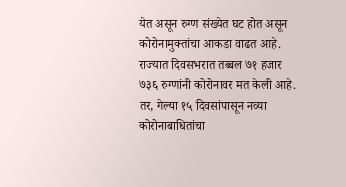येत असून रुग्ण संख्येत घट होत असून कोरोनामुक्तांचा आकडा वाढत आहे. राज्यात दिवसभरात तब्बल ७१ हजार ७३६ रुग्णांनी कोरोनावर मत केली आहे. तर, गेल्या १५ दिवसांपासून नव्या कोरोनाबाधितांचा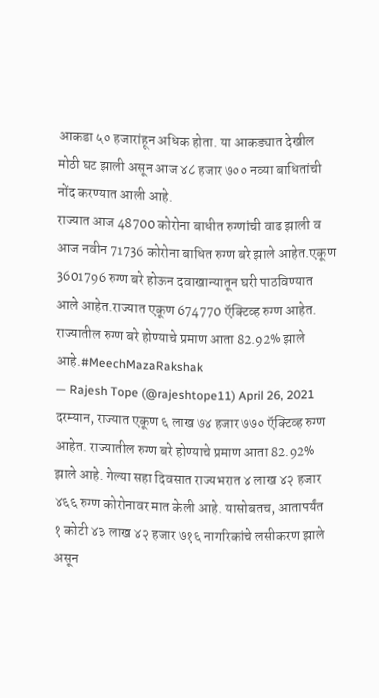आकडा ५० हजारांहून अधिक होता. या आकड्यात देखील मोठी घट झाली असून आज ४८ हजार ७०० नव्या बाधितांची नोंद करण्यात आली आहे.
राज्यात आज 48700 कोरोना बाधीत रुग्णांची वाढ झाली व आज नवीन 71736 कोरोना बाधित रुग्ण बरे झाले आहेत.एकूण 3601796 रुग्ण बरे होऊन दवाखान्यातून घरी पाठविण्यात आले आहेत.राज्यात एकूण 674770 ऍक्टिव्ह रुग्ण आहेत. राज्यातील रुग्ण बरे होण्याचे प्रमाण आता 82.92% झाले आहे.#MeechMazaRakshak
— Rajesh Tope (@rajeshtope11) April 26, 2021
दरम्यान, राज्यात एकूण ६ लाख ७४ हजार ७७० ऍक्टिव्ह रुग्ण आहेत. राज्यातील रुग्ण बरे होण्याचे प्रमाण आता 82.92% झाले आहे. गेल्या सहा दिवसात राज्यभरात ४ लाख ४२ हजार ४६६ रुग्ण कोरोनावर मात केली आहे. यासोबतच, आतापर्यंत १ कोटी ४३ लाख ४२ हजार ७१६ नागरिकांचे लसीकरण झाले असून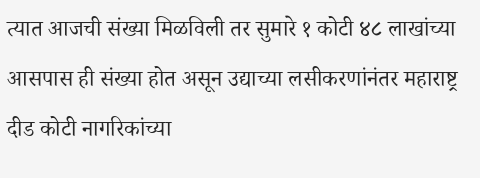त्यात आजची संख्या मिळविली तर सुमारे १ कोटी ४८ लाखांच्या आसपास ही संख्या होत असून उद्याच्या लसीकरणांनंतर महाराष्ट्र दीड कोटी नागरिकांच्या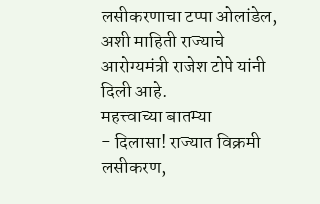लसीकरणाचा टप्पा ओलांडेल, अशी माहिती राज्याचे आरोग्यमंत्री राजेश टोपे यांनी दिली आहे.
महत्त्वाच्या बातम्या
- दिलासा! राज्यात विक्रमी लसीकरण,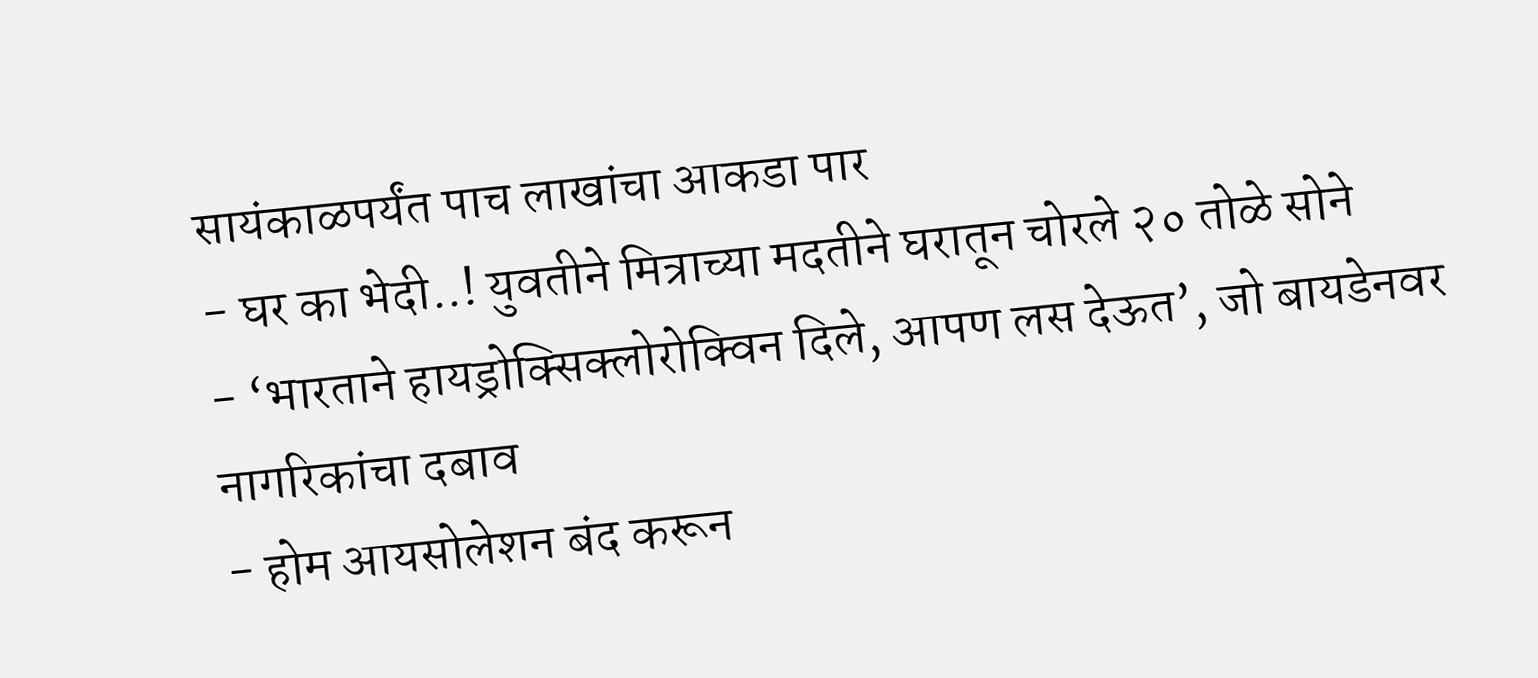सायंकाळपर्यंत पाच लाखांचा आकडा पार
- घर का भेदी..! युवतीने मित्राच्या मदतीने घरातून चोरले २० तोळे सोने
- ‘भारताने हायड्रोक्सिक्लोरोक्विन दिले, आपण लस देऊत’, जो बायडेनवर नागरिकांचा दबाव
- होम आयसोलेशन बंद करून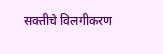सक्तीचे विलगीकरण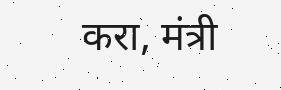करा, मंत्री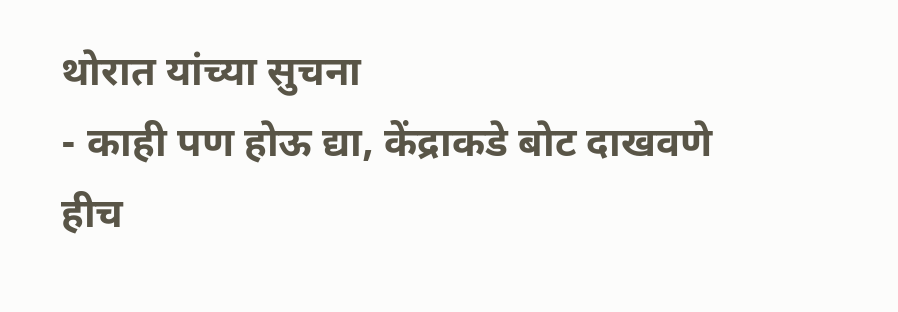थोरात यांच्या सुचना
- काही पण होऊ द्या, केंद्राकडे बोट दाखवणे हीच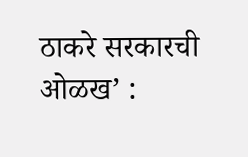ठाकरे सरकारची ओळख’ :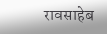रावसाहेब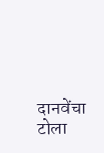दानवेंचा टोला